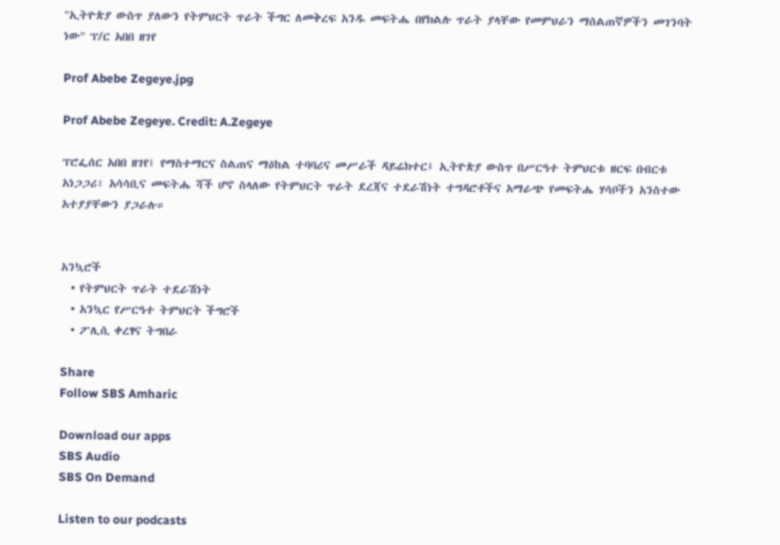"ኢትዮጵያ ውስጥ ያለውን የትምህርት ጥራት ችግር ለመቅረፍ አንዱ መፍትሔ በየክልሉ ጥራት ያላቸው የመምህራን ማሰልጠኛዎችን መገንባት ነው" ፕ/ር አበበ ዘገየ

Prof Abebe Zegeye.jpg

Prof Abebe Zegeye. Credit: A.Zegeye

ፕሮፌሰር አበበ ዘገየ፤ የማስተማርና ስልጠና ማዕከል ተባባሪና መሥራች ዳይሬክተር፤ ኢትዮጵያ ውስጥ በሥርዓተ ትምህርቱ ዘርፍ በብርቱ አነጋጋሪ፣ አሳሳቢና መፍትሔ ሻች ሆኖ ስላለው የትምህርት ጥራት ደረጃና ተደራሽነት ተግዳሮቶችና አማራጭ የመፍትሔ ሃሳቦችን አንስተው አተያያቸውን ያጋራሉ።


አንኳሮች
  • የትምህርት ጥራት ተደራሽነት
  • አንኳር የሥርዓተ ትምህርት ችግሮች
  • ፖሊሲ ቀረፃና ትግበራ

Share
Follow SBS Amharic

Download our apps
SBS Audio
SBS On Demand

Listen to our podcasts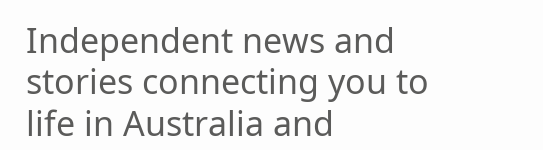Independent news and stories connecting you to life in Australia and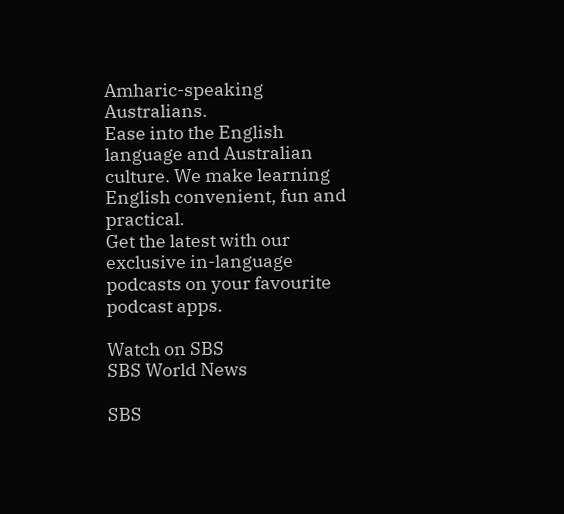Amharic-speaking Australians.
Ease into the English language and Australian culture. We make learning English convenient, fun and practical.
Get the latest with our exclusive in-language podcasts on your favourite podcast apps.

Watch on SBS
SBS World News

SBS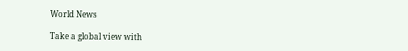World News

Take a global view with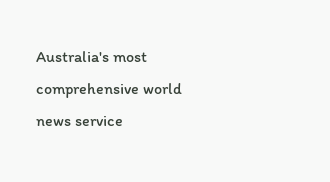Australia's most comprehensive world news service